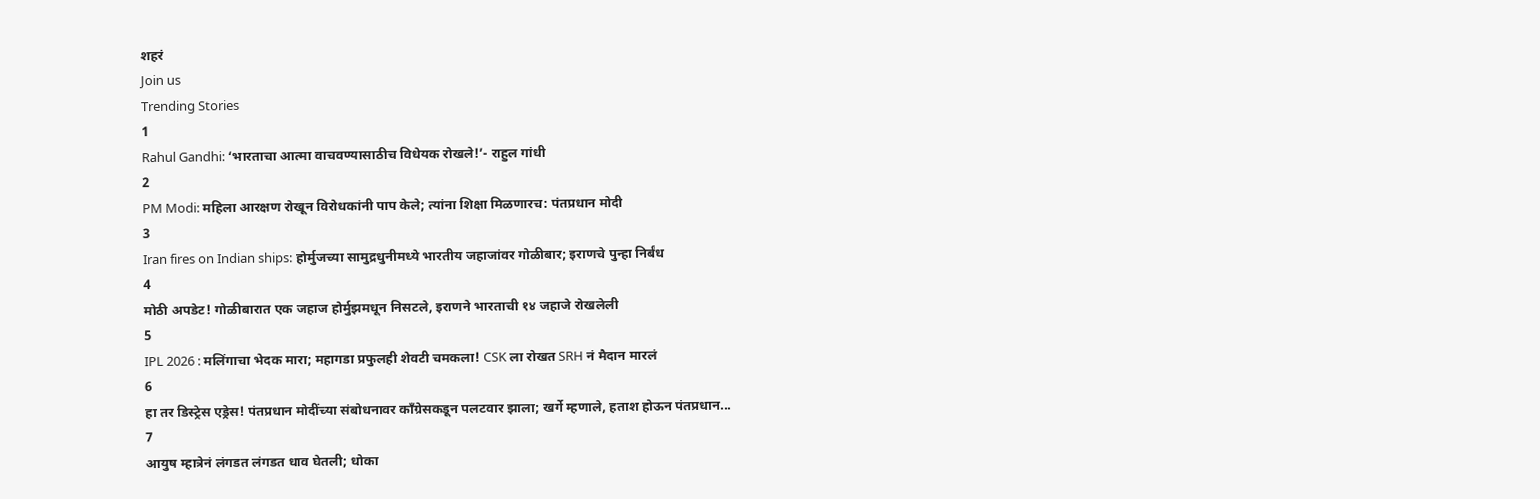शहरं
Join us
Trending Stories
1
Rahul Gandhi: ‘भारताचा आत्मा वाचवण्यासाठीच विधेयक रोखले!’- राहुल गांधी
2
PM Modi: महिला आरक्षण रोखून विरोधकांनी पाप केले; त्यांना शिक्षा मिळणारच: पंतप्रधान मोदी
3
Iran fires on Indian ships: होर्मुजच्या सामुद्रधुनीमध्ये भारतीय जहाजांवर गोळीबार; इराणचे पुन्हा निर्बंध
4
मोठी अपडेट! गोळीबारात एक जहाज होर्मुझमधून निसटले, इराणने भारताची १४ जहाजे रोखलेली
5
IPL 2026 : मलिंगाचा भेदक मारा; महागडा प्रफुलही शेवटी चमकला! CSK ला रोखत SRH नं मैदान मारलं
6
हा तर डिस्ट्रेस एड्रेस! पंतप्रधान मोदींच्या संबोधनावर काँग्रेसकडून पलटवार झाला; खर्गे म्हणाले, हताश होऊन पंतप्रधान...
7
आयुष म्हात्रेनं लंगडत लंगडत धाव घेतली; धोका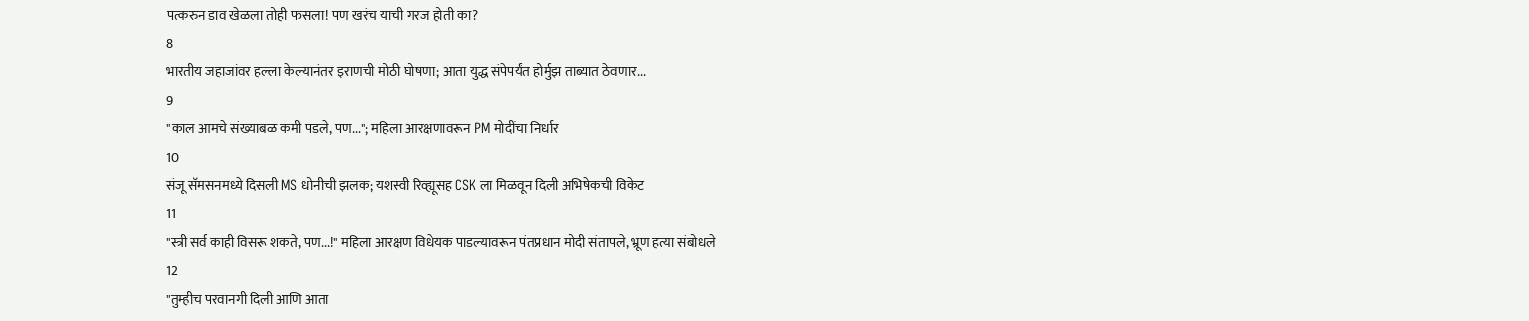पत्करुन डाव खेळला तोही फसला! पण खरंच याची गरज होती का?
8
भारतीय जहाजांवर हल्ला केल्यानंतर इराणची मोठी घोषणा; आता युद्ध संपेपर्यंत होर्मुझ ताब्यात ठेवणार...
9
"काल आमचे संख्याबळ कमी पडले, पण..."; महिला आरक्षणावरून PM मोदींचा निर्धार
10
संजू सॅमसनमध्ये दिसली MS धोनीची झलक; यशस्वी रिव्ह्यूसह CSK ला मिळवून दिली अभिषेकची विकेट
11
"स्त्री सर्व काही विसरू शकते, पण...!" महिला आरक्षण विधेयक पाडल्यावरून पंतप्रधान मोदी संतापले, भ्रूण हत्या संबोधले
12
"तुम्हीच परवानगी दिली आणि आता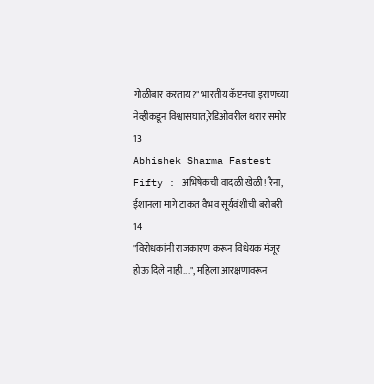गोळीबार करताय?" भारतीय कॅप्टनचा इराणच्या नेव्हीकडून विश्वासघात,रेडिओवरील थरार समोर
13
Abhishek Sharma Fastest Fifty : अभिषेकची वादळी खेळी! रैना, ईशानला मागे टाकत वैभव सूर्यवंशीची बरोबरी
14
"विरोधकांनी राजकारण करून विधेयक मंजूर होऊ दिले नाही...", महिला आरक्षणावरून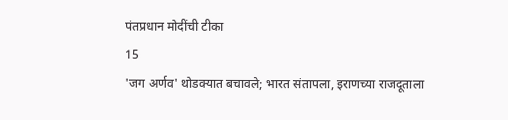पंतप्रधान मोदींची टीका
15
'जग अर्णव' थोडक्यात बचावले; भारत संतापला, इराणच्या राजदूताला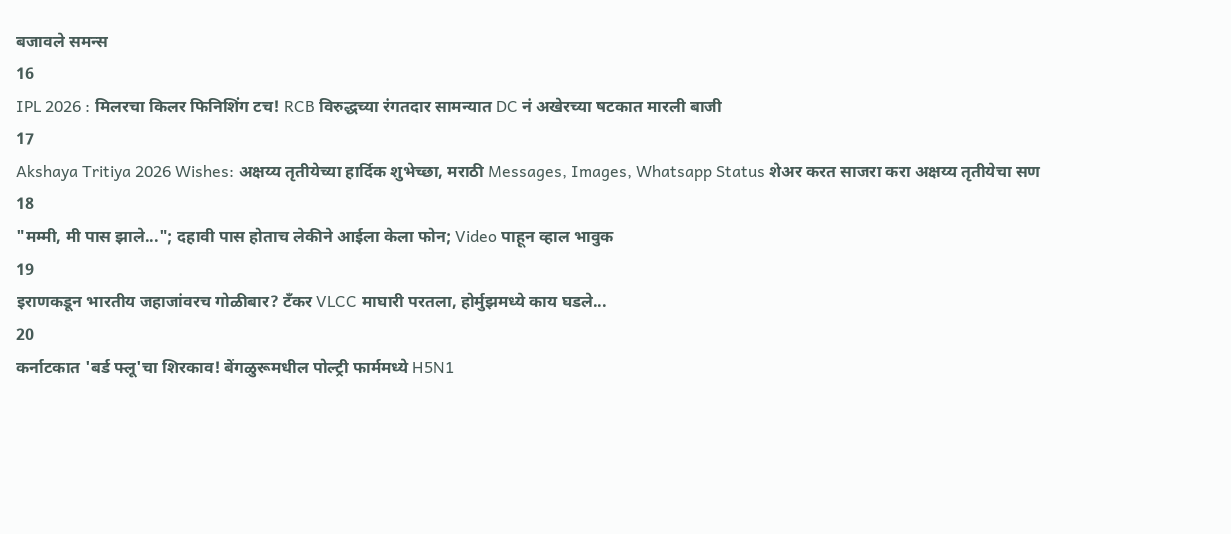बजावले समन्स
16
IPL 2026 : मिलरचा किलर फिनिशिंग टच! RCB विरुद्धच्या रंगतदार सामन्यात DC नं अखेरच्या षटकात मारली बाजी
17
Akshaya Tritiya 2026 Wishes: अक्षय्य तृतीयेच्या हार्दिक शुभेच्छा, मराठी Messages, Images, Whatsapp Status शेअर करत साजरा करा अक्षय्य तृतीयेचा सण
18
"मम्मी, मी पास झाले..."; दहावी पास होताच लेकीने आईला केला फोन; Video पाहून व्हाल भावुक
19
इराणकडून भारतीय जहाजांवरच गोळीबार? टँकर VLCC माघारी परतला, होर्मुझमध्ये काय घडले...
20
कर्नाटकात 'बर्ड फ्लू'चा शिरकाव! बेंगळुरूमधील पोल्ट्री फार्ममध्ये H5N1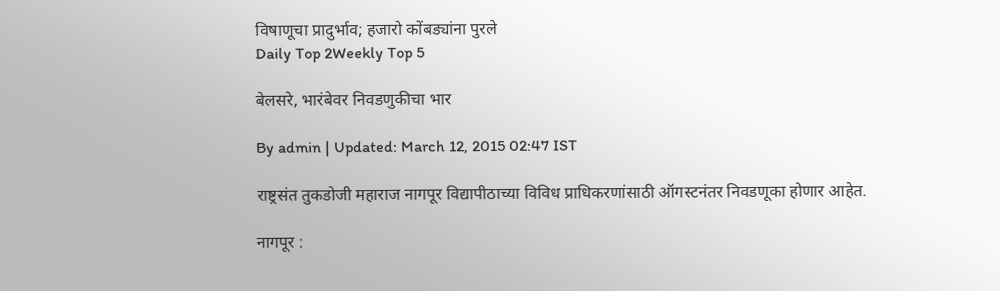विषाणूचा प्रादुर्भाव; हजारो कोंबड्यांना पुरले
Daily Top 2Weekly Top 5

बेलसरे, भारंबेवर निवडणुकीचा भार

By admin | Updated: March 12, 2015 02:47 IST

राष्ट्रसंत तुकडोजी महाराज नागपूर विद्यापीठाच्या विविध प्राधिकरणांसाठी ऑगस्टनंतर निवडणूका होणार आहेत.

नागपूर :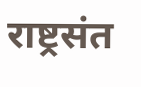राष्ट्रसंत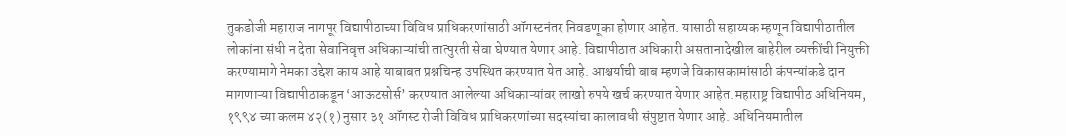तुकडोजी महाराज नागपूर विद्यापीठाच्या विविध प्राधिकरणांसाठी ऑगस्टनंतर निवडणूका होणार आहेत. यासाठी सहाय्यक म्हणून विद्यापीठातील लोकांना संधी न देता सेवानिवृत्त अधिकाऱ्यांची तात्पुरती सेवा घेण्यात येणार आहे. विद्यापीठात अधिकारी असतानादेखील बाहेरील व्यक्तींची नियुक्ती करण्यामागे नेमका उद्देश काय आहे याबाबत प्रश्नचिन्ह उपस्थित करण्यात येत आहे. आश्चर्याची बाब म्हणजे विकासकामांसाठी कंपन्यांकडे दान मागणाऱ्या विद्यापीठाकडून ‘आऊटसोर्स’ करण्यात आलेल्या अधिकाऱ्यांवर लाखो रुपये खर्च करण्यात येणार आहेत.महाराष्ट्र विद्यापीठ अधिनियम, १९९४ च्या कलम ४२(१) नुसार ३१ ऑगस्ट रोजी विविध प्राधिकरणांच्या सदस्यांचा कालावधी संपुष्टात येणार आहे. अधिनियमातील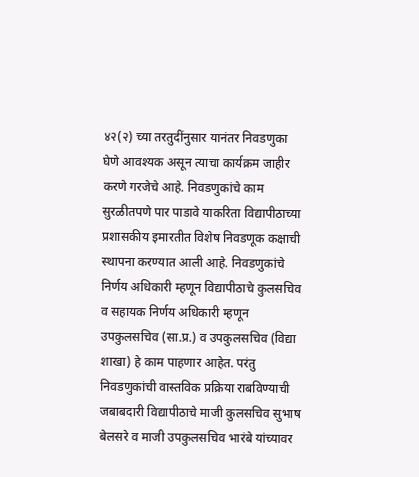४२(२) च्या तरतुदींनुसार यानंतर निवडणुका घेणे आवश्यक असून त्याचा कार्यक्रम जाहीर करणे गरजेचे आहे. निवडणुकांचे काम सुरळीतपणे पार पाडावे याकरिता विद्यापीठाच्या प्रशासकीय इमारतीत विशेष निवडणूक कक्षाची स्थापना करण्यात आली आहे. निवडणुकांचे निर्णय अधिकारी म्हणून विद्यापीठाचे कुलसचिव व सहायक निर्णय अधिकारी म्हणून उपकुलसचिव (सा.प्र.) व उपकुलसचिव (विद्या शाखा) हे काम पाहणार आहेत. परंतु निवडणुकांची वास्तविक प्रक्रिया राबविण्याची जबाबदारी विद्यापीठाचे माजी कुलसचिव सुभाष बेलसरे व माजी उपकुलसचिव भारंबे यांच्यावर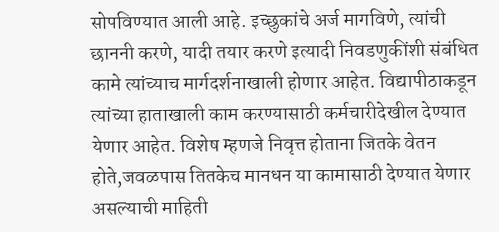सोपविण्यात आली आहे. इच्छुकांचे अर्ज मागविणे, त्यांची छाननी करणे, यादी तयार करणे इत्यादी निवडणुकींशी संबंधित कामे त्यांच्याच मार्गदर्शनाखाली होणार आहेत. विद्यापीठाकडून त्यांच्या हाताखाली काम करण्यासाठी कर्मचारीदेखील देण्यात येणार आहेत. विशेष म्हणजे निवृत्त होताना जितके वेतन होते,जवळपास तितकेच मानधन या कामासाठी देण्यात येणार असल्याची माहिती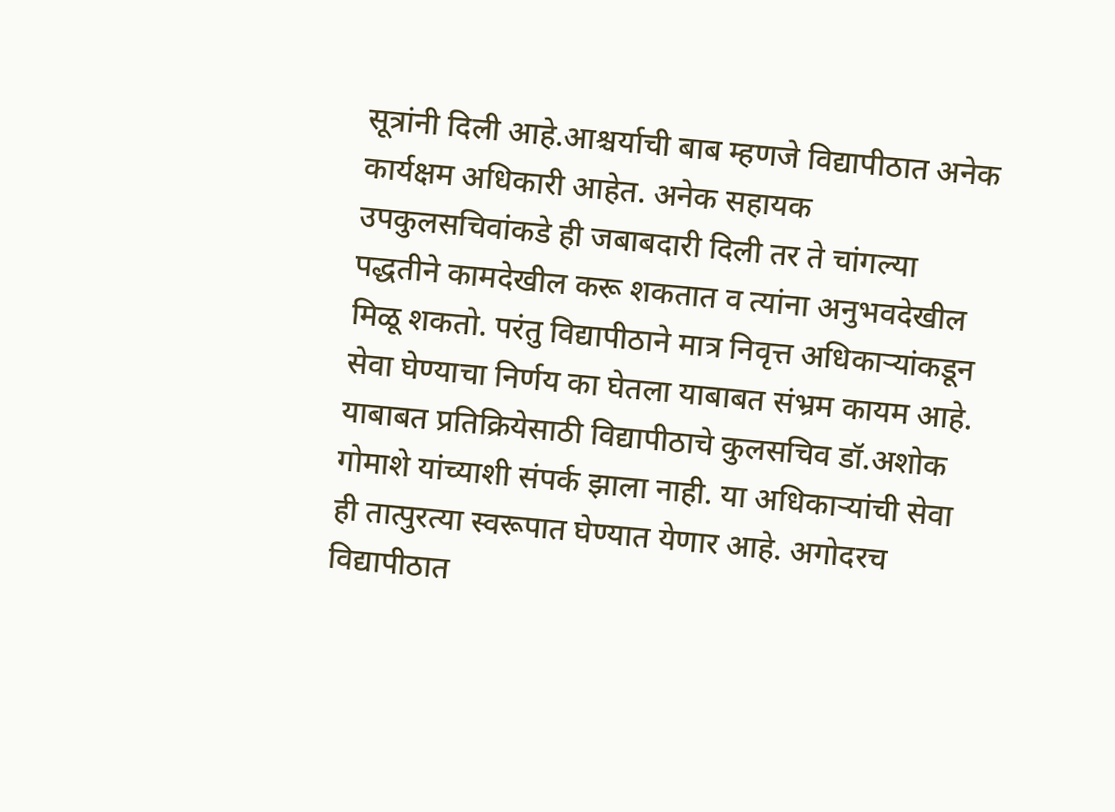सूत्रांनी दिली आहे.आश्चर्याची बाब म्हणजे विद्यापीठात अनेक कार्यक्षम अधिकारी आहेत. अनेक सहायक उपकुलसचिवांकडे ही जबाबदारी दिली तर ते चांगल्या पद्धतीने कामदेखील करू शकतात व त्यांना अनुभवदेखील मिळू शकतो. परंतु विद्यापीठाने मात्र निवृत्त अधिकाऱ्यांकडून सेवा घेण्याचा निर्णय का घेतला याबाबत संभ्रम कायम आहे. याबाबत प्रतिक्रियेसाठी विद्यापीठाचे कुलसचिव डॉ.अशोक गोमाशे यांच्याशी संपर्क झाला नाही. या अधिकाऱ्यांची सेवा ही तात्पुरत्या स्वरूपात घेण्यात येणार आहे. अगोदरच विद्यापीठात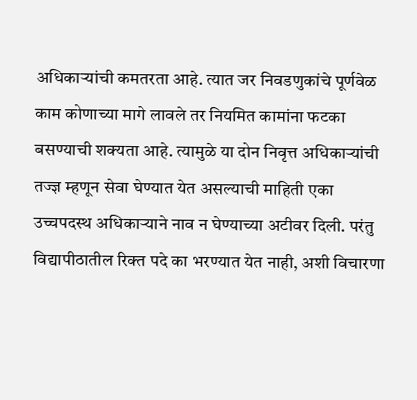अधिकाऱ्यांची कमतरता आहे. त्यात जर निवडणुकांचे पूर्णवेळ काम कोणाच्या मागे लावले तर नियमित कामांना फटका बसण्याची शक्यता आहे. त्यामुळे या दोन निवृत्त अधिकाऱ्यांची तज्ज्ञ म्हणून सेवा घेण्यात येत असल्याची माहिती एका उच्चपदस्थ अधिकाऱ्याने नाव न घेण्याच्या अटीवर दिली. परंतु विद्यापीठातील रिक्त पदे का भरण्यात येत नाही, अशी विचारणा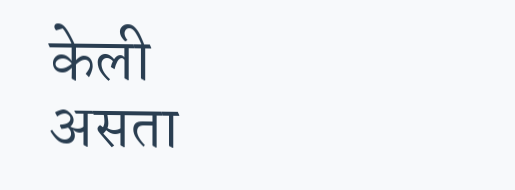केली असता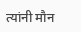त्यांनी मौन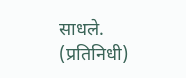साधले. (प्रतिनिधी)